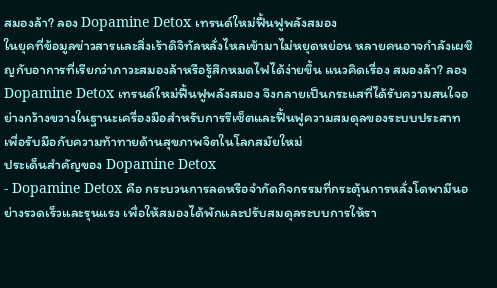สมองล้า? ลอง Dopamine Detox เทรนด์ใหม่ฟื้นฟูพลังสมอง
ในยุคที่ข้อมูลข่าวสารและสิ่งเร้าดิจิทัลหลั่งไหลเข้ามาไม่หยุดหย่อน หลายคนอาจกำลังเผชิญกับอาการที่เรียกว่าภาวะสมองล้าหรือรู้สึกหมดไฟได้ง่ายขึ้น แนวคิดเรื่อง สมองล้า? ลอง Dopamine Detox เทรนด์ใหม่ฟื้นฟูพลังสมอง จึงกลายเป็นกระแสที่ได้รับความสนใจอย่างกว้างขวางในฐานะเครื่องมือสำหรับการรีเซ็ตและฟื้นฟูความสมดุลของระบบประสาท เพื่อรับมือกับความท้าทายด้านสุขภาพจิตในโลกสมัยใหม่
ประเด็นสำคัญของ Dopamine Detox
- Dopamine Detox คือ กระบวนการลดหรือจำกัดกิจกรรมที่กระตุ้นการหลั่งโดพามีนอย่างรวดเร็วและรุนแรง เพื่อให้สมองได้พักและปรับสมดุลระบบการให้รา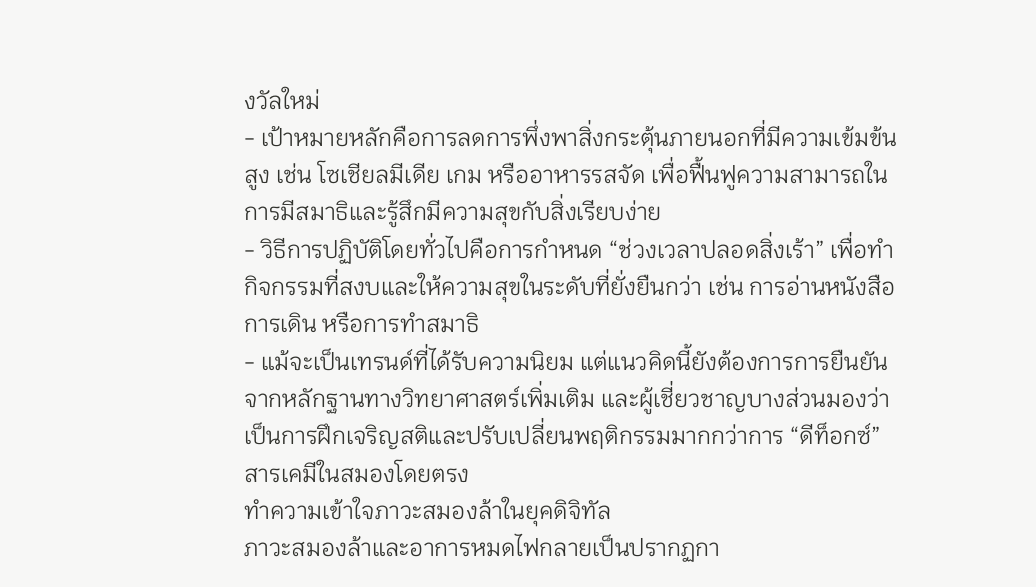งวัลใหม่
- เป้าหมายหลักคือการลดการพึ่งพาสิ่งกระตุ้นภายนอกที่มีความเข้มข้นสูง เช่น โซเชียลมีเดีย เกม หรืออาหารรสจัด เพื่อฟื้นฟูความสามารถในการมีสมาธิและรู้สึกมีความสุขกับสิ่งเรียบง่าย
- วิธีการปฏิบัติโดยทั่วไปคือการกำหนด “ช่วงเวลาปลอดสิ่งเร้า” เพื่อทำกิจกรรมที่สงบและให้ความสุขในระดับที่ยั่งยืนกว่า เช่น การอ่านหนังสือ การเดิน หรือการทำสมาธิ
- แม้จะเป็นเทรนด์ที่ได้รับความนิยม แต่แนวคิดนี้ยังต้องการการยืนยันจากหลักฐานทางวิทยาศาสตร์เพิ่มเติม และผู้เชี่ยวชาญบางส่วนมองว่าเป็นการฝึกเจริญสติและปรับเปลี่ยนพฤติกรรมมากกว่าการ “ดีท็อกซ์” สารเคมีในสมองโดยตรง
ทำความเข้าใจภาวะสมองล้าในยุคดิจิทัล
ภาวะสมองล้าและอาการหมดไฟกลายเป็นปรากฏกา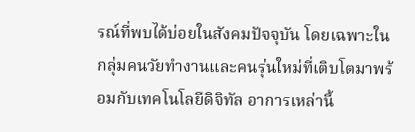รณ์ที่พบได้บ่อยในสังคมปัจจุบัน โดยเฉพาะในกลุ่มคนวัยทำงานและคนรุ่นใหม่ที่เติบโตมาพร้อมกับเทคโนโลยีดิจิทัล อาการเหล่านี้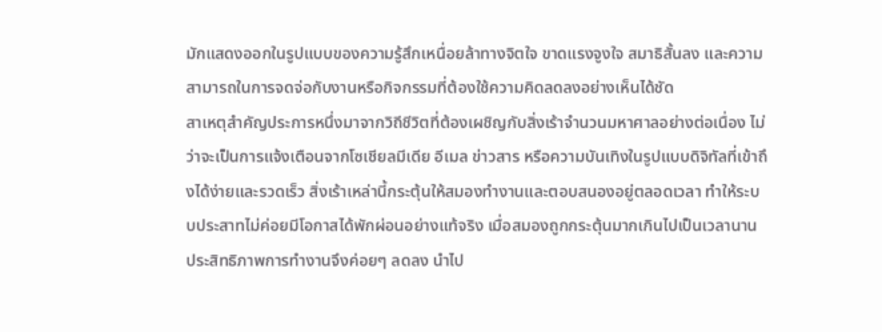มักแสดงออกในรูปแบบของความรู้สึกเหนื่อยล้าทางจิตใจ ขาดแรงจูงใจ สมาธิสั้นลง และความสามารถในการจดจ่อกับงานหรือกิจกรรมที่ต้องใช้ความคิดลดลงอย่างเห็นได้ชัด
สาเหตุสำคัญประการหนึ่งมาจากวิถีชีวิตที่ต้องเผชิญกับสิ่งเร้าจำนวนมหาศาลอย่างต่อเนื่อง ไม่ว่าจะเป็นการแจ้งเตือนจากโซเชียลมีเดีย อีเมล ข่าวสาร หรือความบันเทิงในรูปแบบดิจิทัลที่เข้าถึงได้ง่ายและรวดเร็ว สิ่งเร้าเหล่านี้กระตุ้นให้สมองทำงานและตอบสนองอยู่ตลอดเวลา ทำให้ระบบประสาทไม่ค่อยมีโอกาสได้พักผ่อนอย่างแท้จริง เมื่อสมองถูกกระตุ้นมากเกินไปเป็นเวลานาน ประสิทธิภาพการทำงานจึงค่อยๆ ลดลง นำไป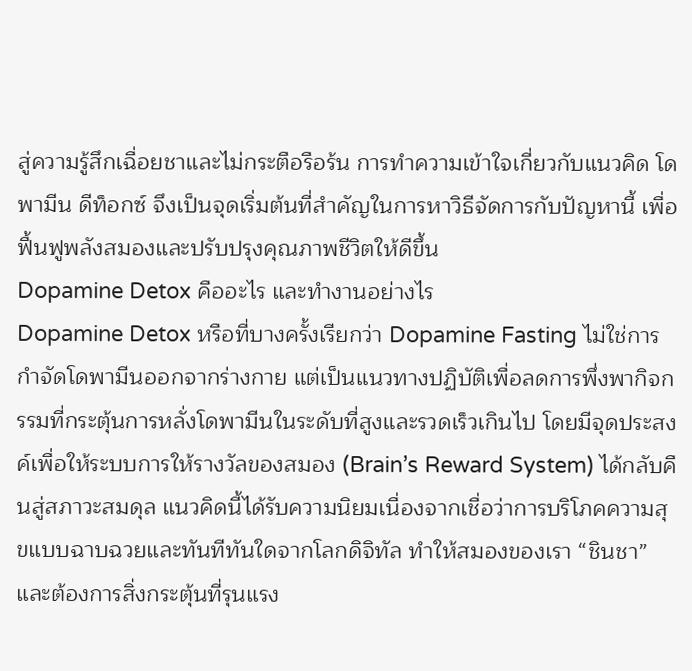สู่ความรู้สึกเฉื่อยชาและไม่กระตือรือร้น การทำความเข้าใจเกี่ยวกับแนวคิด โดพามีน ดีท็อกซ์ จึงเป็นจุดเริ่มต้นที่สำคัญในการหาวิธีจัดการกับปัญหานี้ เพื่อฟื้นฟูพลังสมองและปรับปรุงคุณภาพชีวิตให้ดีขึ้น
Dopamine Detox คืออะไร และทำงานอย่างไร
Dopamine Detox หรือที่บางครั้งเรียกว่า Dopamine Fasting ไม่ใช่การกำจัดโดพามีนออกจากร่างกาย แต่เป็นแนวทางปฏิบัติเพื่อลดการพึ่งพากิจกรรมที่กระตุ้นการหลั่งโดพามีนในระดับที่สูงและรวดเร็วเกินไป โดยมีจุดประสงค์เพื่อให้ระบบการให้รางวัลของสมอง (Brain’s Reward System) ได้กลับคืนสู่สภาวะสมดุล แนวคิดนี้ได้รับความนิยมเนื่องจากเชื่อว่าการบริโภคความสุขแบบฉาบฉวยและทันทีทันใดจากโลกดิจิทัล ทำให้สมองของเรา “ชินชา” และต้องการสิ่งกระตุ้นที่รุนแรง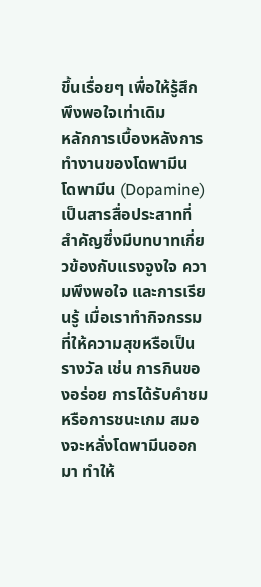ขึ้นเรื่อยๆ เพื่อให้รู้สึกพึงพอใจเท่าเดิม
หลักการเบื้องหลังการทำงานของโดพามีน
โดพามีน (Dopamine) เป็นสารสื่อประสาทที่สำคัญซึ่งมีบทบาทเกี่ยวข้องกับแรงจูงใจ ความพึงพอใจ และการเรียนรู้ เมื่อเราทำกิจกรรมที่ให้ความสุขหรือเป็นรางวัล เช่น การกินของอร่อย การได้รับคำชม หรือการชนะเกม สมองจะหลั่งโดพามีนออกมา ทำให้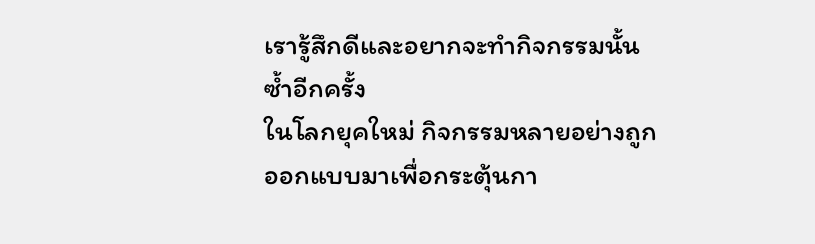เรารู้สึกดีและอยากจะทำกิจกรรมนั้นซ้ำอีกครั้ง
ในโลกยุคใหม่ กิจกรรมหลายอย่างถูกออกแบบมาเพื่อกระตุ้นกา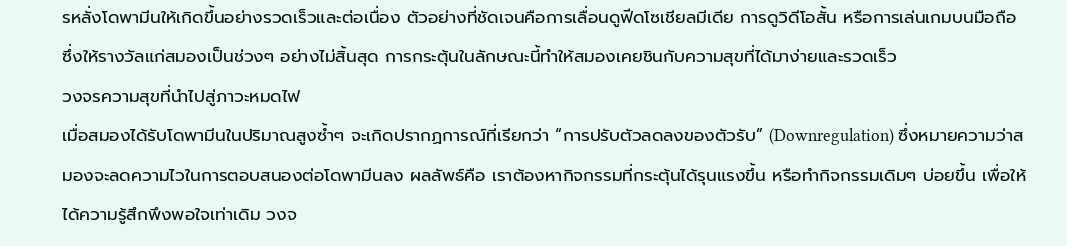รหลั่งโดพามีนให้เกิดขึ้นอย่างรวดเร็วและต่อเนื่อง ตัวอย่างที่ชัดเจนคือการเลื่อนดูฟีดโซเชียลมีเดีย การดูวิดีโอสั้น หรือการเล่นเกมบนมือถือ ซึ่งให้รางวัลแก่สมองเป็นช่วงๆ อย่างไม่สิ้นสุด การกระตุ้นในลักษณะนี้ทำให้สมองเคยชินกับความสุขที่ได้มาง่ายและรวดเร็ว
วงจรความสุขที่นำไปสู่ภาวะหมดไฟ
เมื่อสมองได้รับโดพามีนในปริมาณสูงซ้ำๆ จะเกิดปรากฏการณ์ที่เรียกว่า “การปรับตัวลดลงของตัวรับ” (Downregulation) ซึ่งหมายความว่าสมองจะลดความไวในการตอบสนองต่อโดพามีนลง ผลลัพธ์คือ เราต้องหากิจกรรมที่กระตุ้นได้รุนแรงขึ้น หรือทำกิจกรรมเดิมๆ บ่อยขึ้น เพื่อให้ได้ความรู้สึกพึงพอใจเท่าเดิม วงจ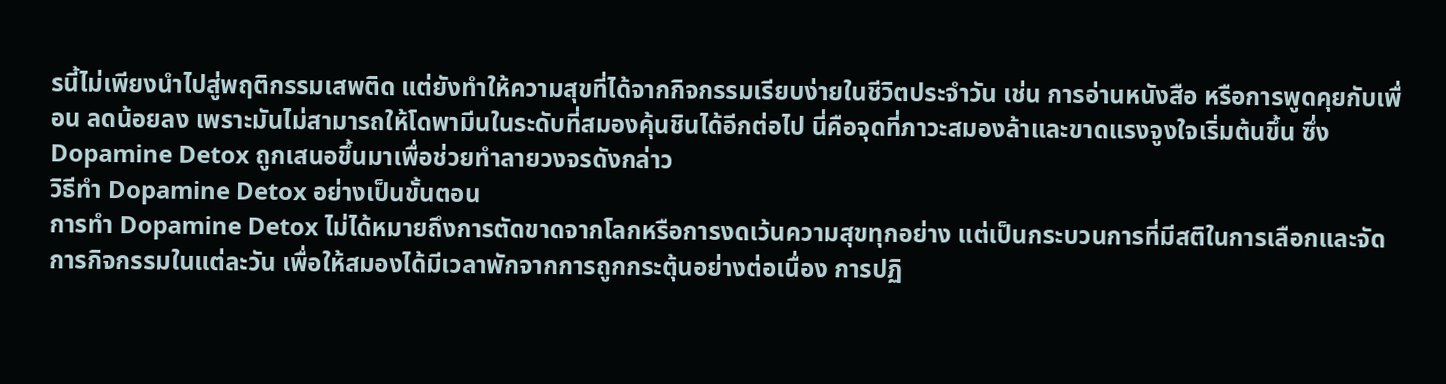รนี้ไม่เพียงนำไปสู่พฤติกรรมเสพติด แต่ยังทำให้ความสุขที่ได้จากกิจกรรมเรียบง่ายในชีวิตประจำวัน เช่น การอ่านหนังสือ หรือการพูดคุยกับเพื่อน ลดน้อยลง เพราะมันไม่สามารถให้โดพามีนในระดับที่สมองคุ้นชินได้อีกต่อไป นี่คือจุดที่ภาวะสมองล้าและขาดแรงจูงใจเริ่มต้นขึ้น ซึ่ง Dopamine Detox ถูกเสนอขึ้นมาเพื่อช่วยทำลายวงจรดังกล่าว
วิธีทำ Dopamine Detox อย่างเป็นขั้นตอน
การทำ Dopamine Detox ไม่ได้หมายถึงการตัดขาดจากโลกหรือการงดเว้นความสุขทุกอย่าง แต่เป็นกระบวนการที่มีสติในการเลือกและจัดการกิจกรรมในแต่ละวัน เพื่อให้สมองได้มีเวลาพักจากการถูกกระตุ้นอย่างต่อเนื่อง การปฏิ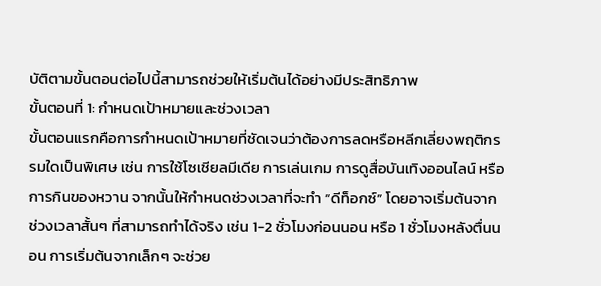บัติตามขั้นตอนต่อไปนี้สามารถช่วยให้เริ่มต้นได้อย่างมีประสิทธิภาพ
ขั้นตอนที่ 1: กำหนดเป้าหมายและช่วงเวลา
ขั้นตอนแรกคือการกำหนดเป้าหมายที่ชัดเจนว่าต้องการลดหรือหลีกเลี่ยงพฤติกรรมใดเป็นพิเศษ เช่น การใช้โซเชียลมีเดีย การเล่นเกม การดูสื่อบันเทิงออนไลน์ หรือการกินของหวาน จากนั้นให้กำหนดช่วงเวลาที่จะทำ “ดีท็อกซ์” โดยอาจเริ่มต้นจากช่วงเวลาสั้นๆ ที่สามารถทำได้จริง เช่น 1-2 ชั่วโมงก่อนนอน หรือ 1 ชั่วโมงหลังตื่นนอน การเริ่มต้นจากเล็กๆ จะช่วย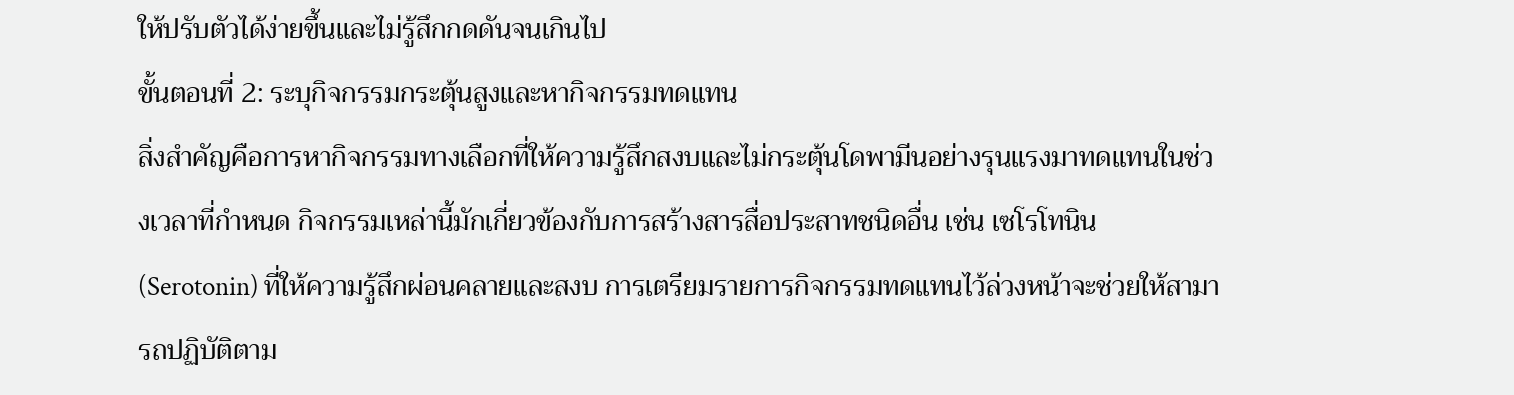ให้ปรับตัวได้ง่ายขึ้นและไม่รู้สึกกดดันจนเกินไป
ขั้นตอนที่ 2: ระบุกิจกรรมกระตุ้นสูงและหากิจกรรมทดแทน
สิ่งสำคัญคือการหากิจกรรมทางเลือกที่ให้ความรู้สึกสงบและไม่กระตุ้นโดพามีนอย่างรุนแรงมาทดแทนในช่วงเวลาที่กำหนด กิจกรรมเหล่านี้มักเกี่ยวข้องกับการสร้างสารสื่อประสาทชนิดอื่น เช่น เซโรโทนิน (Serotonin) ที่ให้ความรู้สึกผ่อนคลายและสงบ การเตรียมรายการกิจกรรมทดแทนไว้ล่วงหน้าจะช่วยให้สามารถปฏิบัติตาม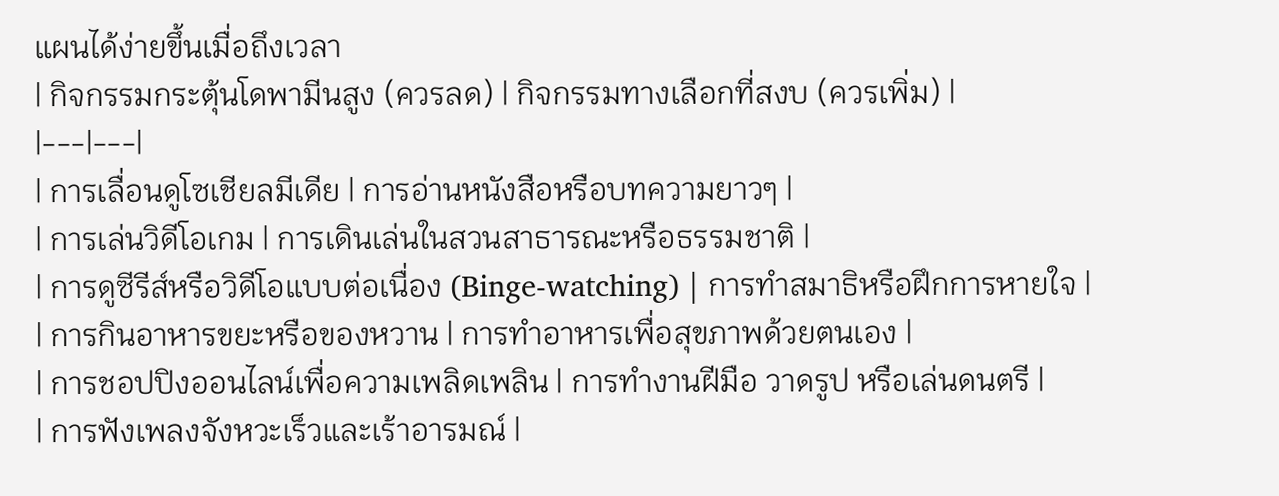แผนได้ง่ายขึ้นเมื่อถึงเวลา
| กิจกรรมกระตุ้นโดพามีนสูง (ควรลด) | กิจกรรมทางเลือกที่สงบ (ควรเพิ่ม) |
|---|---|
| การเลื่อนดูโซเชียลมีเดีย | การอ่านหนังสือหรือบทความยาวๆ |
| การเล่นวิดีโอเกม | การเดินเล่นในสวนสาธารณะหรือธรรมชาติ |
| การดูซีรีส์หรือวิดีโอแบบต่อเนื่อง (Binge-watching) | การทำสมาธิหรือฝึกการหายใจ |
| การกินอาหารขยะหรือของหวาน | การทำอาหารเพื่อสุขภาพด้วยตนเอง |
| การชอปปิงออนไลน์เพื่อความเพลิดเพลิน | การทำงานฝีมือ วาดรูป หรือเล่นดนตรี |
| การฟังเพลงจังหวะเร็วและเร้าอารมณ์ |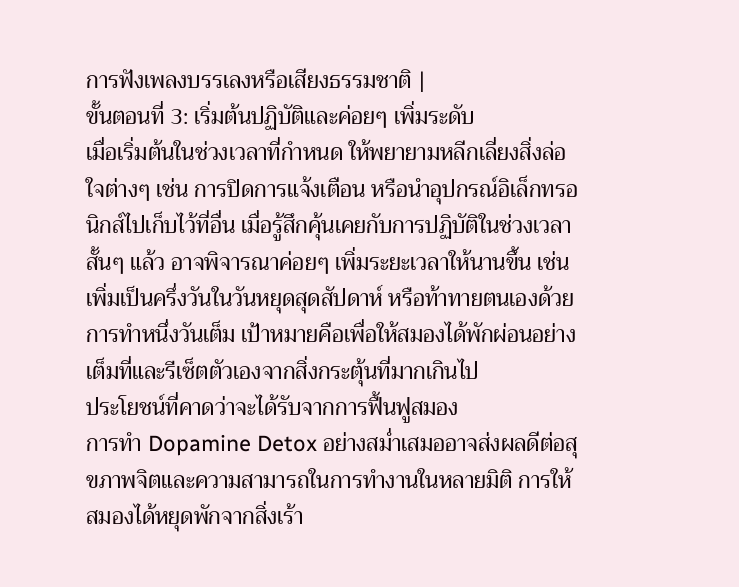การฟังเพลงบรรเลงหรือเสียงธรรมชาติ |
ขั้นตอนที่ 3: เริ่มต้นปฏิบัติและค่อยๆ เพิ่มระดับ
เมื่อเริ่มต้นในช่วงเวลาที่กำหนด ให้พยายามหลีกเลี่ยงสิ่งล่อใจต่างๆ เช่น การปิดการแจ้งเตือน หรือนำอุปกรณ์อิเล็กทรอนิกส์ไปเก็บไว้ที่อื่น เมื่อรู้สึกคุ้นเคยกับการปฏิบัติในช่วงเวลาสั้นๆ แล้ว อาจพิจารณาค่อยๆ เพิ่มระยะเวลาให้นานขึ้น เช่น เพิ่มเป็นครึ่งวันในวันหยุดสุดสัปดาห์ หรือท้าทายตนเองด้วยการทำหนึ่งวันเต็ม เป้าหมายคือเพื่อให้สมองได้พักผ่อนอย่างเต็มที่และรีเซ็ตตัวเองจากสิ่งกระตุ้นที่มากเกินไป
ประโยชน์ที่คาดว่าจะได้รับจากการฟื้นฟูสมอง
การทำ Dopamine Detox อย่างสม่ำเสมออาจส่งผลดีต่อสุขภาพจิตและความสามารถในการทำงานในหลายมิติ การให้สมองได้หยุดพักจากสิ่งเร้า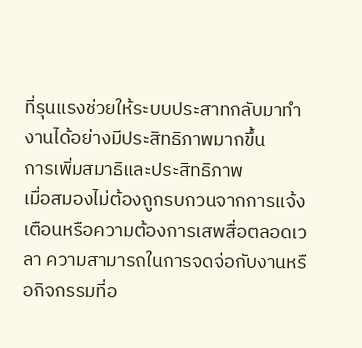ที่รุนแรงช่วยให้ระบบประสาทกลับมาทำงานได้อย่างมีประสิทธิภาพมากขึ้น
การเพิ่มสมาธิและประสิทธิภาพ
เมื่อสมองไม่ต้องถูกรบกวนจากการแจ้งเตือนหรือความต้องการเสพสื่อตลอดเวลา ความสามารถในการจดจ่อกับงานหรือกิจกรรมที่อ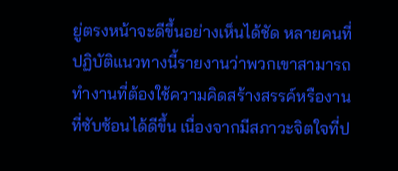ยู่ตรงหน้าจะดีขึ้นอย่างเห็นได้ชัด หลายคนที่ปฏิบัติแนวทางนี้รายงานว่าพวกเขาสามารถทำงานที่ต้องใช้ความคิดสร้างสรรค์หรืองานที่ซับซ้อนได้ดีขึ้น เนื่องจากมีสภาวะจิตใจที่ป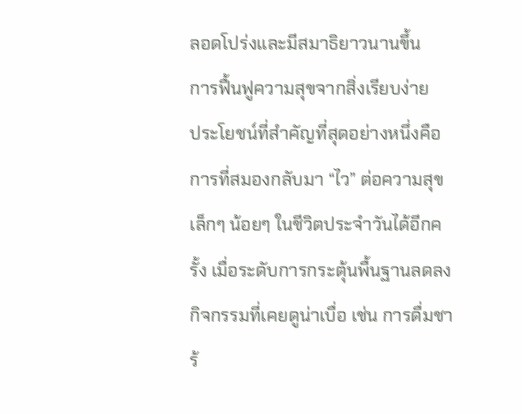ลอดโปร่งและมีสมาธิยาวนานขึ้น
การฟื้นฟูความสุขจากสิ่งเรียบง่าย
ประโยชน์ที่สำคัญที่สุดอย่างหนึ่งคือการที่สมองกลับมา “ไว” ต่อความสุขเล็กๆ น้อยๆ ในชีวิตประจำวันได้อีกครั้ง เมื่อระดับการกระตุ้นพื้นฐานลดลง กิจกรรมที่เคยดูน่าเบื่อ เช่น การดื่มชาร้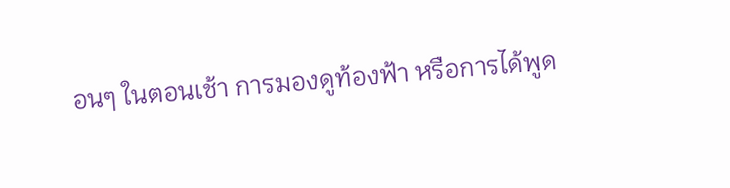อนๆ ในตอนเช้า การมองดูท้องฟ้า หรือการได้พูด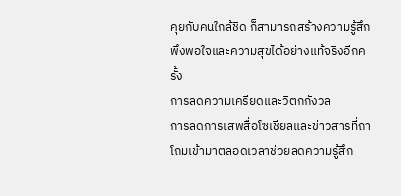คุยกับคนใกล้ชิด ก็สามารถสร้างความรู้สึกพึงพอใจและความสุขได้อย่างแท้จริงอีกครั้ง
การลดความเครียดและวิตกกังวล
การลดการเสพสื่อโซเชียลและข่าวสารที่ถาโถมเข้ามาตลอดเวลาช่วยลดความรู้สึก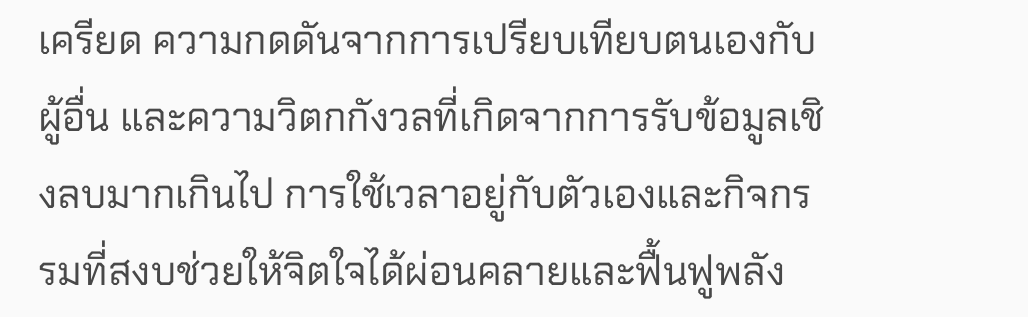เครียด ความกดดันจากการเปรียบเทียบตนเองกับผู้อื่น และความวิตกกังวลที่เกิดจากการรับข้อมูลเชิงลบมากเกินไป การใช้เวลาอยู่กับตัวเองและกิจกรรมที่สงบช่วยให้จิตใจได้ผ่อนคลายและฟื้นฟูพลัง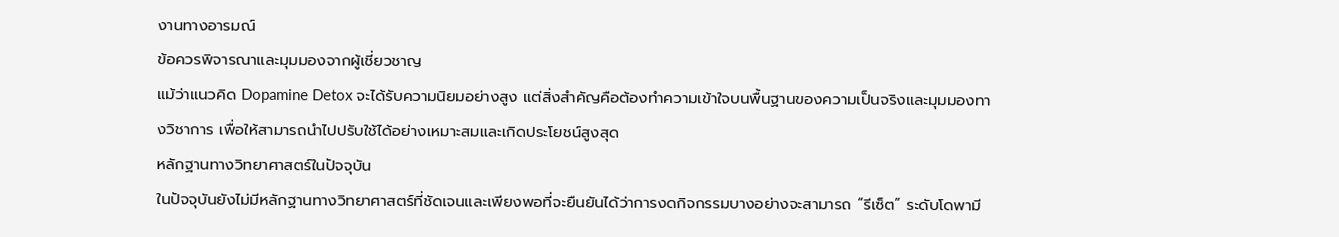งานทางอารมณ์
ข้อควรพิจารณาและมุมมองจากผู้เชี่ยวชาญ
แม้ว่าแนวคิด Dopamine Detox จะได้รับความนิยมอย่างสูง แต่สิ่งสำคัญคือต้องทำความเข้าใจบนพื้นฐานของความเป็นจริงและมุมมองทางวิชาการ เพื่อให้สามารถนำไปปรับใช้ได้อย่างเหมาะสมและเกิดประโยชน์สูงสุด
หลักฐานทางวิทยาศาสตร์ในปัจจุบัน
ในปัจจุบันยังไม่มีหลักฐานทางวิทยาศาสตร์ที่ชัดเจนและเพียงพอที่จะยืนยันได้ว่าการงดกิจกรรมบางอย่างจะสามารถ “รีเซ็ต” ระดับโดพามี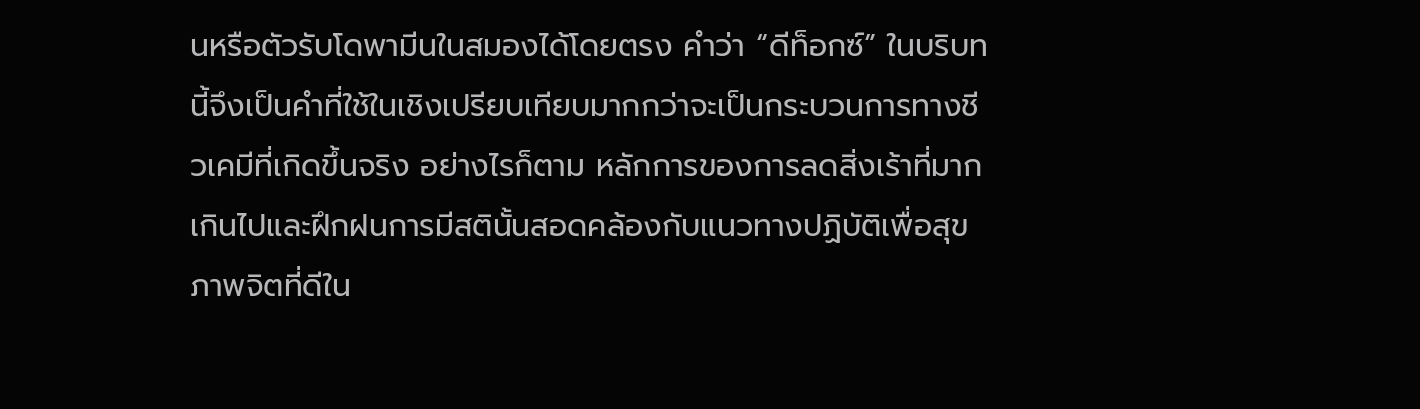นหรือตัวรับโดพามีนในสมองได้โดยตรง คำว่า “ดีท็อกซ์” ในบริบทนี้จึงเป็นคำที่ใช้ในเชิงเปรียบเทียบมากกว่าจะเป็นกระบวนการทางชีวเคมีที่เกิดขึ้นจริง อย่างไรก็ตาม หลักการของการลดสิ่งเร้าที่มากเกินไปและฝึกฝนการมีสตินั้นสอดคล้องกับแนวทางปฏิบัติเพื่อสุขภาพจิตที่ดีใน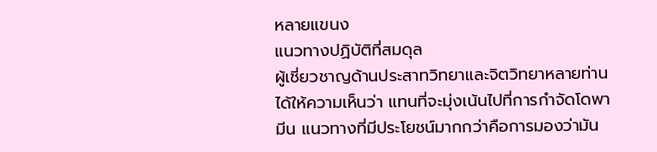หลายแขนง
แนวทางปฏิบัติที่สมดุล
ผู้เชี่ยวชาญด้านประสาทวิทยาและจิตวิทยาหลายท่านได้ให้ความเห็นว่า แทนที่จะมุ่งเน้นไปที่การกำจัดโดพามีน แนวทางที่มีประโยชน์มากกว่าคือการมองว่ามัน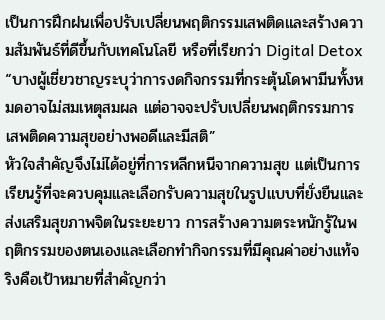เป็นการฝึกฝนเพื่อปรับเปลี่ยนพฤติกรรมเสพติดและสร้างความสัมพันธ์ที่ดีขึ้นกับเทคโนโลยี หรือที่เรียกว่า Digital Detox
“บางผู้เชี่ยวชาญระบุว่าการงดกิจกรรมที่กระตุ้นโดพามีนทั้งหมดอาจไม่สมเหตุสมผล แต่อาจจะปรับเปลี่ยนพฤติกรรมการเสพติดความสุขอย่างพอดีและมีสติ”
หัวใจสำคัญจึงไม่ได้อยู่ที่การหลีกหนีจากความสุข แต่เป็นการเรียนรู้ที่จะควบคุมและเลือกรับความสุขในรูปแบบที่ยั่งยืนและส่งเสริมสุขภาพจิตในระยะยาว การสร้างความตระหนักรู้ในพฤติกรรมของตนเองและเลือกทำกิจกรรมที่มีคุณค่าอย่างแท้จริงคือเป้าหมายที่สำคัญกว่า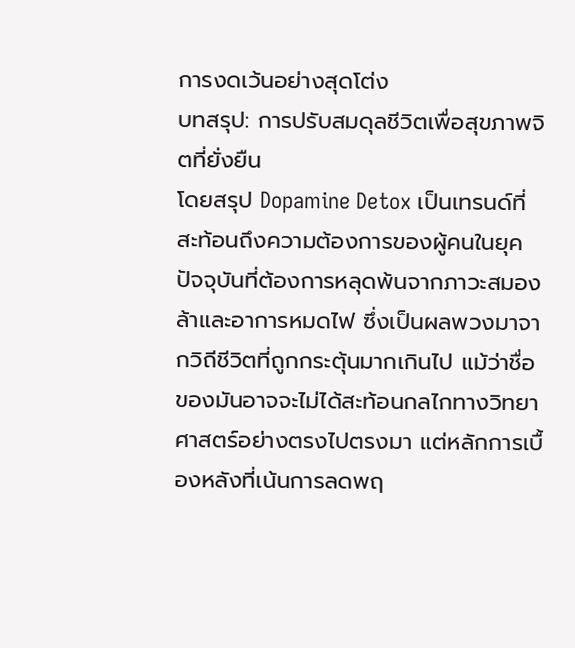การงดเว้นอย่างสุดโต่ง
บทสรุป: การปรับสมดุลชีวิตเพื่อสุขภาพจิตที่ยั่งยืน
โดยสรุป Dopamine Detox เป็นเทรนด์ที่สะท้อนถึงความต้องการของผู้คนในยุคปัจจุบันที่ต้องการหลุดพ้นจากภาวะสมองล้าและอาการหมดไฟ ซึ่งเป็นผลพวงมาจากวิถีชีวิตที่ถูกกระตุ้นมากเกินไป แม้ว่าชื่อของมันอาจจะไม่ได้สะท้อนกลไกทางวิทยาศาสตร์อย่างตรงไปตรงมา แต่หลักการเบื้องหลังที่เน้นการลดพฤ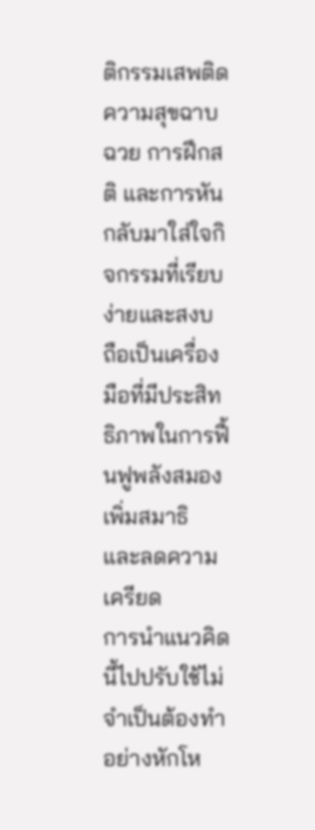ติกรรมเสพติดความสุขฉาบฉวย การฝึกสติ และการหันกลับมาใส่ใจกิจกรรมที่เรียบง่ายและสงบ ถือเป็นเครื่องมือที่มีประสิทธิภาพในการฟื้นฟูพลังสมอง เพิ่มสมาธิ และลดความเครียด
การนำแนวคิดนี้ไปปรับใช้ไม่จำเป็นต้องทำอย่างหักโห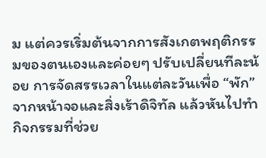ม แต่ควรเริ่มต้นจากการสังเกตพฤติกรรมของตนเองและค่อยๆ ปรับเปลี่ยนทีละน้อย การจัดสรรเวลาในแต่ละวันเพื่อ “พัก” จากหน้าจอและสิ่งเร้าดิจิทัล แล้วหันไปทำกิจกรรมที่ช่วย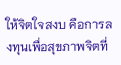ให้จิตใจสงบ คือการลงทุนเพื่อสุขภาพจิตที่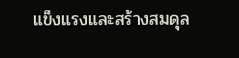แข็งแรงและสร้างสมดุล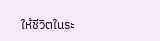ให้ชีวิตในระ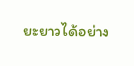ยะยาวได้อย่าง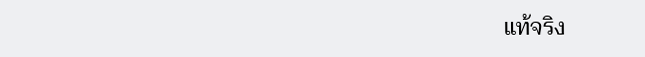แท้จริง